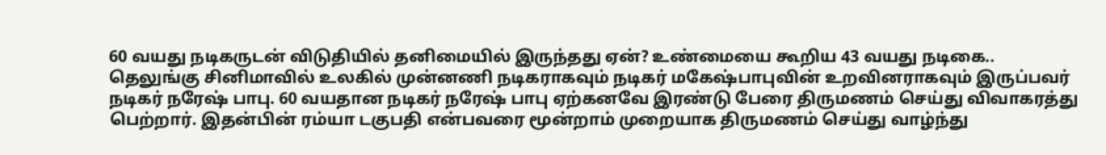60 வயது நடிகருடன் விடுதியில் தனிமையில் இருந்தது ஏன்? உண்மையை கூறிய 43 வயது நடிகை..
தெலுங்கு சினிமாவில் உலகில் முன்னணி நடிகராகவும் நடிகர் மகேஷ்பாபுவின் உறவினராகவும் இருப்பவர் நடிகர் நரேஷ் பாபு. 60 வயதான நடிகர் நரேஷ் பாபு ஏற்கனவே இரண்டு பேரை திருமணம் செய்து விவாகரத்து பெற்றார். இதன்பின் ரம்யா டகுபதி என்பவரை மூன்றாம் முறையாக திருமணம் செய்து வாழ்ந்து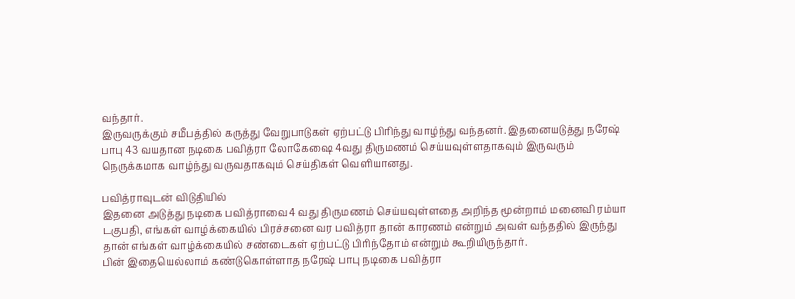வந்தார்.
இருவருக்கும் சமீபத்தில் கருத்து வேறுபாடுகள் ஏற்பட்டு பிரிந்து வாழ்ந்து வந்தனர். இதனையடுத்து நரேஷ் பாபு 43 வயதான நடிகை பவித்ரா லோகேஷை 4வது திருமணம் செய்யவுள்ளதாகவும் இருவரும் நெருக்கமாக வாழ்ந்து வருவதாகவும் செய்திகள் வெளியானது.

பவித்ராவுடன் விடுதியில்
இதனை அடுத்து நடிகை பவித்ராவை4 வது திருமணம் செய்யவுள்ளதை அறிந்த மூன்றாம் மனைவி ரம்யா டகுபதி, எங்கள் வாழ்க்கையில் பிரச்சனை வர பவித்ரா தான் காரணம் என்றும் அவள் வந்ததில் இருந்து தான் எங்கள் வாழ்க்கையில் சண்டைகள் ஏற்பட்டு பிரிந்தோம் என்றும் கூறியிருந்தார்.
பின் இதையெல்லாம் கண்டுகொள்ளாத நரேஷ் பாபு நடிகை பவித்ரா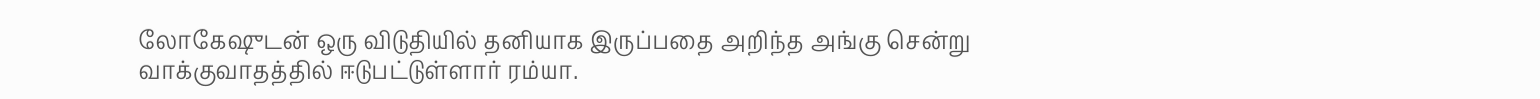லோகேஷுடன் ஒரு விடுதியில் தனியாக இருப்பதை அறிந்த அங்கு சென்று வாக்குவாதத்தில் ஈடுபட்டுள்ளார் ரம்யா.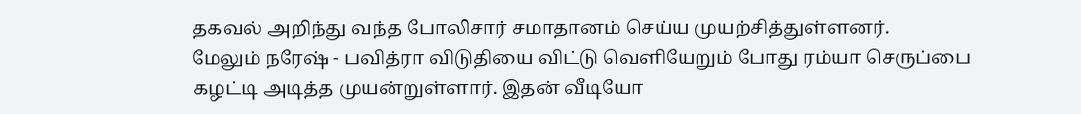தகவல் அறிந்து வந்த போலிசார் சமாதானம் செய்ய முயற்சித்துள்ளனர்.
மேலும் நரேஷ் - பவித்ரா விடுதியை விட்டு வெளியேறும் போது ரம்யா செருப்பை கழட்டி அடித்த முயன்றுள்ளார். இதன் வீடியோ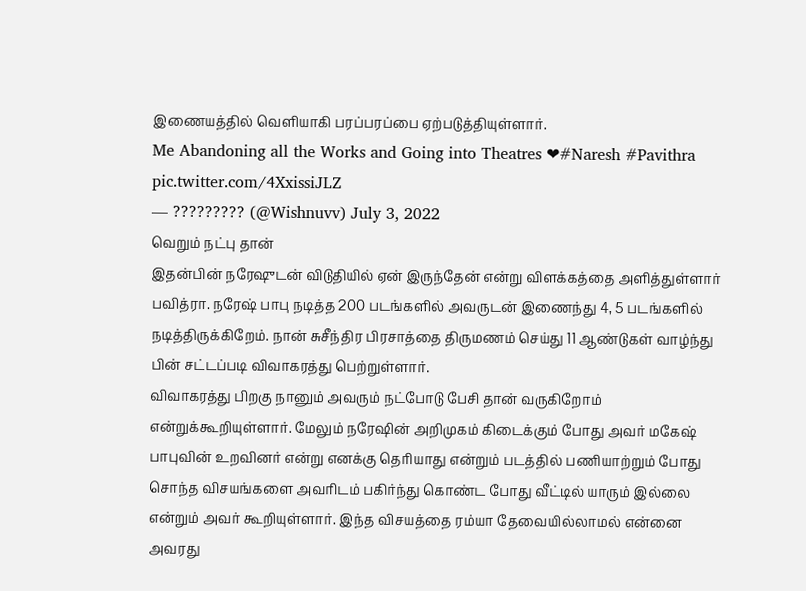இணையத்தில் வெளியாகி பரப்பரப்பை ஏற்படுத்தியுள்ளார்.
Me Abandoning all the Works and Going into Theatres ❤#Naresh #Pavithra pic.twitter.com/4XxissiJLZ
— ????????? (@Wishnuvv) July 3, 2022
வெறும் நட்பு தான்
இதன்பின் நரேஷுடன் விடுதியில் ஏன் இருந்தேன் என்று விளக்கத்தை அளித்துள்ளார் பவித்ரா. நரேஷ் பாபு நடித்த 200 படங்களில் அவருடன் இணைந்து 4, 5 படங்களில் நடித்திருக்கிறேம். நான் சுசீந்திர பிரசாத்தை திருமணம் செய்து 11 ஆண்டுகள் வாழ்ந்து பின் சட்டப்படி விவாகரத்து பெற்றுள்ளார்.
விவாகரத்து பிறகு நானும் அவரும் நட்போடு பேசி தான் வருகிறோம் என்றுக்கூறியுள்ளார். மேலும் நரேஷின் அறிமுகம் கிடைக்கும் போது அவர் மகேஷ் பாபுவின் உறவினர் என்று எனக்கு தெரியாது என்றும் படத்தில் பணியாற்றும் போது சொந்த விசயங்களை அவரிடம் பகிர்ந்து கொண்ட போது வீட்டில் யாரும் இல்லை என்றும் அவர் கூறியுள்ளார். இந்த விசயத்தை ரம்யா தேவையில்லாமல் என்னை அவரது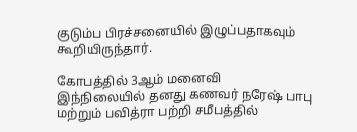குடும்ப பிரச்சனையில் இழுப்பதாகவும் கூறியிருந்தார்.

கோபத்தில் 3ஆம் மனைவி
இந்நிலையில் தனது கணவர் நரேஷ் பாபு மற்றும் பவித்ரா பற்றி சமீபத்தில்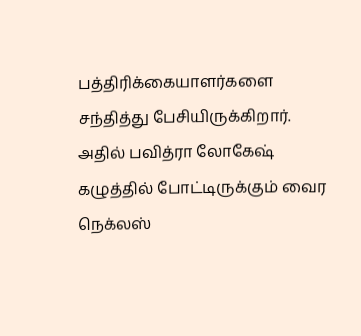பத்திரிக்கையாளர்களை சந்தித்து பேசியிருக்கிறார். அதில் பவித்ரா லோகேஷ் கழுத்தில் போட்டிருக்கும் வைர நெக்லஸ்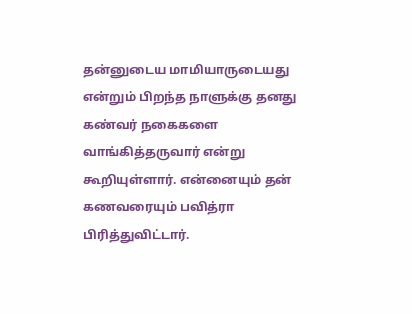தன்னுடைய மாமியாருடையது என்றும் பிறந்த நாளுக்கு தனது கண்வர் நகைகளை வாங்கித்தருவார் என்று கூறியுள்ளார். என்னையும் தன் கணவரையும் பவித்ரா பிரித்துவிட்டார்.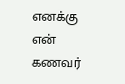எனக்கு என் கணவர்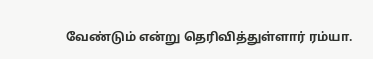வேண்டும் என்று தெரிவித்துள்ளார் ரம்யா.